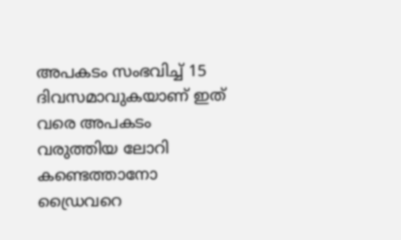അപകടം സംഭവിച്ച് 15 ദിവസമാവുകയാണ് ഇത് വരെ അപകടം വരുത്തിയ ലോറി കണ്ടെത്താനോ ഡ്രൈവറെ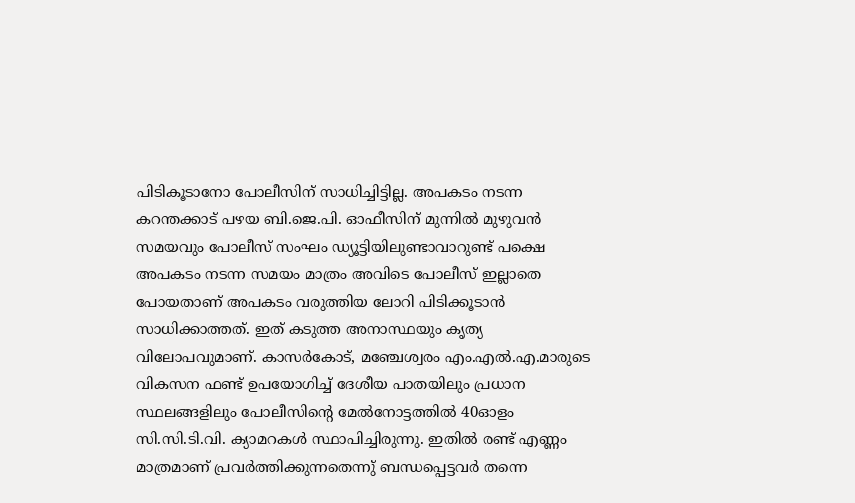പിടികൂടാനോ പോലീസിന് സാധിച്ചിട്ടില്ല. അപകടം നടന്ന കറന്തക്കാട് പഴയ ബി.ജെ.പി. ഓഫീസിന് മുന്നിൽ മുഴുവൻ സമയവും പോലീസ് സംഘം ഡ്യൂട്ടിയിലുണ്ടാവാറുണ്ട് പക്ഷെ അപകടം നടന്ന സമയം മാത്രം അവിടെ പോലീസ് ഇല്ലാതെ പോയതാണ് അപകടം വരുത്തിയ ലോറി പിടിക്കൂടാൻ സാധിക്കാത്തത്. ഇത് കടുത്ത അനാസ്ഥയും കൃത്യ വിലോപവുമാണ്. കാസർകോട്, മഞ്ചേശ്വരം എം.എൽ.എ.മാരുടെ വികസന ഫണ്ട് ഉപയോഗിച്ച് ദേശീയ പാതയിലും പ്രധാന സ്ഥലങ്ങളിലും പോലീസിന്റെ മേൽനോട്ടത്തിൽ 40ഓളം സി.സി.ടി.വി. ക്യാമറകൾ സ്ഥാപിച്ചിരുന്നു. ഇതിൽ രണ്ട് എണ്ണം മാത്രമാണ് പ്രവർത്തിക്കുന്നതെന്നു് ബന്ധപ്പെട്ടവർ തന്നെ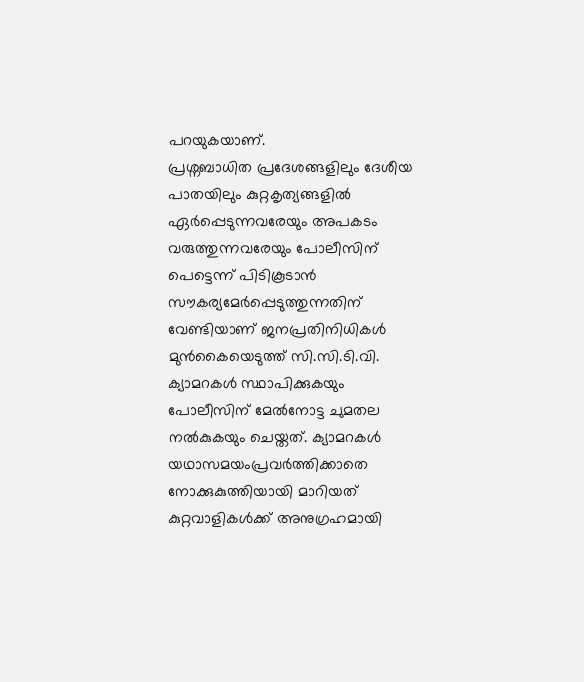പറയുകയാണ്.
പ്രശ്നബാധിത പ്രദേശങ്ങളിലും ദേശീയ പാതയിലും കുറ്റകൃത്യങ്ങളിൽ ഏർപ്പെടുന്നവരേയും അപകടം വരുത്തുന്നവരേയും പോലീസിന് പെട്ടെന്ന് പിടികൂടാൻ സൗകര്യമേർപ്പെടുത്തുന്നതിന് വേണ്ടിയാണ് ജനപ്രതിനിധികൾ മുൻകൈയെടുത്ത് സി.സി.ടി.വി. ക്യാമറകൾ സ്ഥാപിക്കുകയും പോലീസിന് മേൽനോട്ട ചുമതല നൽകുകയും ചെയ്തത്. ക്യാമറകൾ യഥാസമയംപ്രവർത്തിക്കാതെ നോക്കുകുത്തിയായി മാറിയത് കുറ്റവാളികൾക്ക് അനുഗ്രഹമായി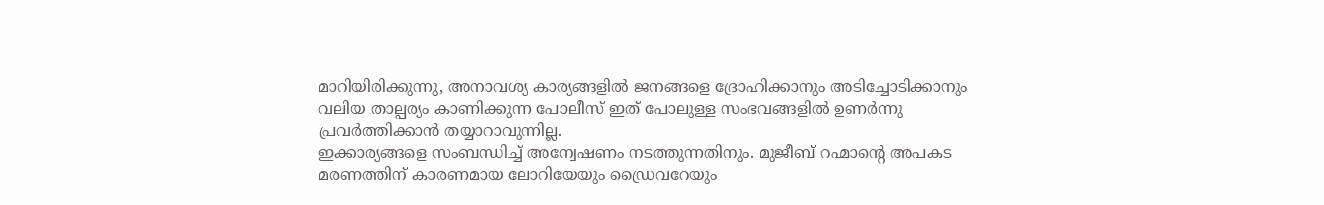മാറിയിരിക്കുന്നു, അനാവശ്യ കാര്യങ്ങളിൽ ജനങ്ങളെ ദ്രോഹിക്കാനും അടിച്ചോടിക്കാനും വലിയ താല്പര്യം കാണിക്കുന്ന പോലീസ് ഇത് പോലുള്ള സംഭവങ്ങളിൽ ഉണർന്നു പ്രവർത്തിക്കാൻ തയ്യാറാവുന്നില്ല.
ഇക്കാര്യങ്ങളെ സംബന്ധിച്ച് അന്വേഷണം നടത്തുന്നതിനും. മുജീബ് റഹ്മാന്റെ അപകട മരണത്തിന് കാരണമായ ലോറിയേയും ഡ്രൈവറേയും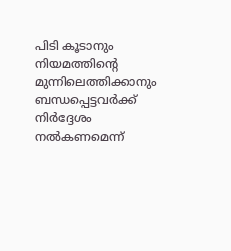പിടി കൂടാനും നിയമത്തിന്റെ മുന്നിലെത്തിക്കാനും ബന്ധപ്പെട്ടവർക്ക് നിർദ്ദേശം നൽകണമെന്ന്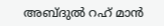അബ്ദുൽ റഹ് മാൻ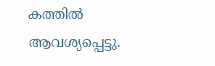കത്തിൽ ആവശ്യപ്പെട്ടു.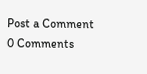Post a Comment
0 Comments